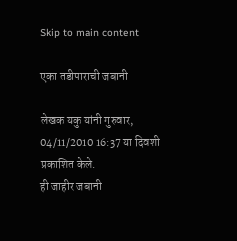Skip to main content

एका तडीपाराची जबानी

लेखक यकु यांनी गुरुवार, 04/11/2010 16:37 या दिवशी प्रकाशित केले.
ही जाहीर जबानी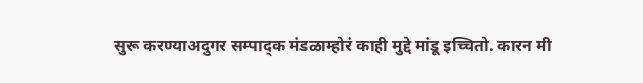सुरू करण्याअदुगर सम्पाद्क मंडळाम्होरं काही मुद्दे मांडू इच्चितो. कारन मी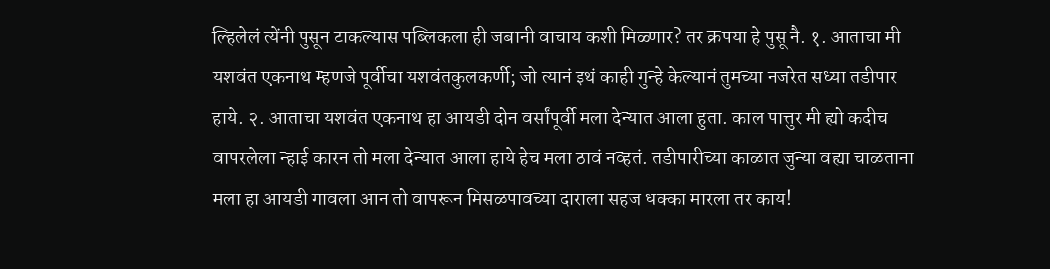ल्हिलेलं त्येंनी पुसून टाकल्यास पब्लिकला ही जबानी वाचाय कशी मिळ्णार? तर क्रपया हे पुसू नै. १. आताचा मी यशवंत एकनाथ म्हणजे पूर्वीचा यशवंतकुलकर्णी; जो त्यानं इथं काही गुन्हे केल्यानं तुमच्या नजरेत सध्या तडीपार हाये. २. आताचा यशवंत एकनाथ हा आयडी दोन वर्सांपूर्वी मला देन्यात आला हुता. काल पात्तुर मी ह्यो कदीच वापरलेला न्हाई कारन तो मला देन्यात आला हाये हेच मला ठावं नव्हतं. तडीपारीच्या काळात जुन्या वह्या चाळताना मला हा आयडी गावला आन तो वापरून मिसळपावच्या दाराला सहज धक्का मारला तर काय!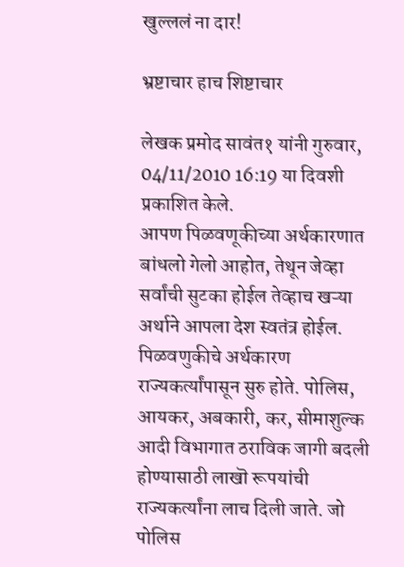खुल्ललं ना दार!

भ्रष्टाचार हाच शिष्टाचार

लेखक प्रमोद सावंत१ यांनी गुरुवार, 04/11/2010 16:19 या दिवशी प्रकाशित केले.
आपण पिळवणूकीच्या अर्थकारणात बांधलो गेलो आहोत, तेथून जेव्हा सर्वांची सुटका होईल तेव्हाच खऱ्या अर्थाने आपला देश स्वतंत्र होईल. पिळवणुकीचे अर्थकारण राज्यकर्त्यांपासून सुरु होते. पोलिस, आयकर, अबकारी, कर, सीमाशुल्क आदी विभागात ठराविक जागी बदली होण्यासाठी लाखॊ रूपयांची राज्यकर्त्यांना लाच दिली जाते. जो पोलिस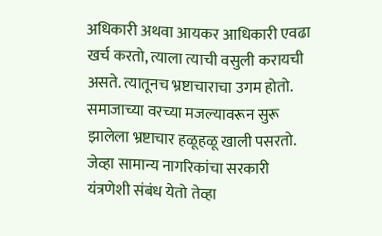अधिकारी अथवा आयकर आधिकारी एवढा खर्च करतो, त्याला त्याची वसुली करायची असते. त्यातूनच भ्रष्टाचाराचा उगम होतो. समाजाच्या वरच्या मजल्यावरून सुरू झालेला भ्रष्टाचार हळूहळू खाली पसरतो. जेव्हा सामान्य नागरिकांचा सरकारी यंत्रणेशी संबंध येतो तेव्हा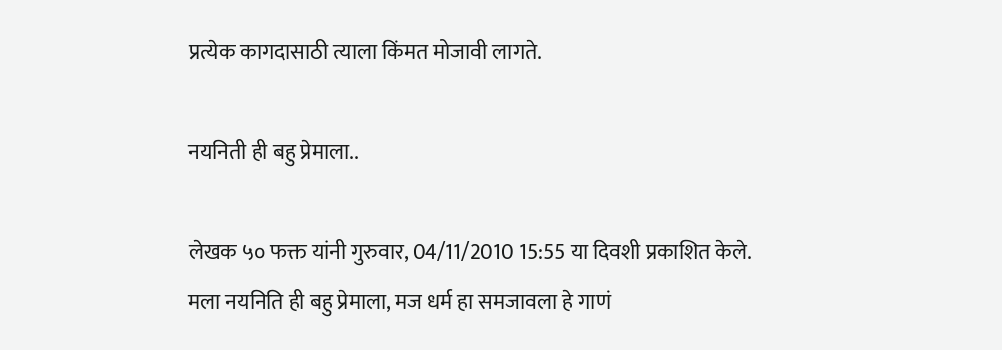प्रत्येक कागदासाठी त्याला किंमत मोजावी लागते.

नयनिती ही बहु प्रेमाला..

लेखक ५० फक्त यांनी गुरुवार, 04/11/2010 15:55 या दिवशी प्रकाशित केले.
मला नयनिति ही बहु प्रेमाला, मज धर्म हा समजावला हे गाणं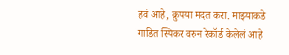हवं आहे, क्रुपया मदत करा. माझ्याकडे गाडित स्पिकर वरुन रेकॉर्ड केलेलं आहे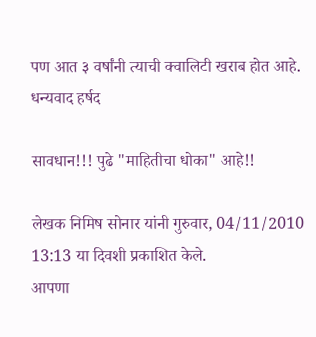पण आत ३ वर्षांनी त्याची क्वालिटी खराब होत आहे. धन्यवाद हर्षद

सावधान!!! पुढे "माहितीचा धोका" आहे!!

लेखक निमिष सोनार यांनी गुरुवार, 04/11/2010 13:13 या दिवशी प्रकाशित केले.
आपणा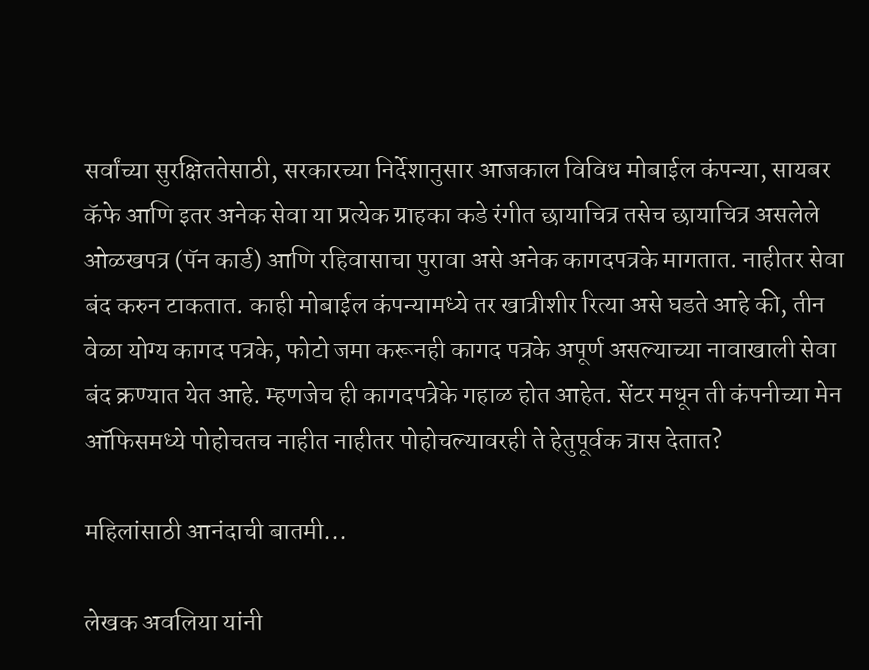सर्वांच्या सुरक्षिततेसाठी, सरकारच्या निर्देशानुसार आजकाल विविध मोबाईल कंपन्या, सायबर कॅफे आणि इतर अनेक सेवा या प्रत्येक ग्राहका कडे रंगीत छायाचित्र तसेच छायाचित्र असलेले ओळखपत्र (पॅन कार्ड) आणि रहिवासाचा पुरावा असे अनेक कागदपत्रके मागतात. नाहीतर सेवा बंद करुन टाकतात. काही मोबाईल कंपन्यामध्ये तर खात्रीशीर रित्या असे घडते आहे की, तीन वेळा योग्य कागद पत्रके, फोटो जमा करूनही कागद पत्रके अपूर्ण असल्याच्या नावाखाली सेवा बंद क्रण्यात येत आहे. म्हणजेच ही कागदपत्रेके गहाळ होत आहेत. सेंटर मधून ती कंपनीच्या मेन ऑफिसमध्ये पोहोचतच नाहीत नाहीतर पोहोचल्यावरही ते हेतुपूर्वक त्रास देतात?

महिलांसाठी आनंदाची बातमी...

लेखक अवलिया यांनी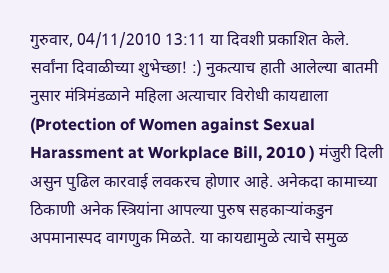गुरुवार, 04/11/2010 13:11 या दिवशी प्रकाशित केले.
सर्वांना दिवाळीच्या शुभेच्छा! :) नुकत्याच हाती आलेल्या बातमी नुसार मंत्रिमंडळाने महिला अत्याचार विरोधी कायद्याला (Protection of Women against Sexual Harassment at Workplace Bill, 2010 ) मंजुरी दिली असुन पुढिल कारवाई लवकरच होणार आहे. अनेकदा कामाच्या ठिकाणी अनेक स्त्रियांना आपल्या पुरुष सहकार्‍यांकडुन अपमानास्पद वागणुक मिळते. या कायद्यामुळे त्याचे समुळ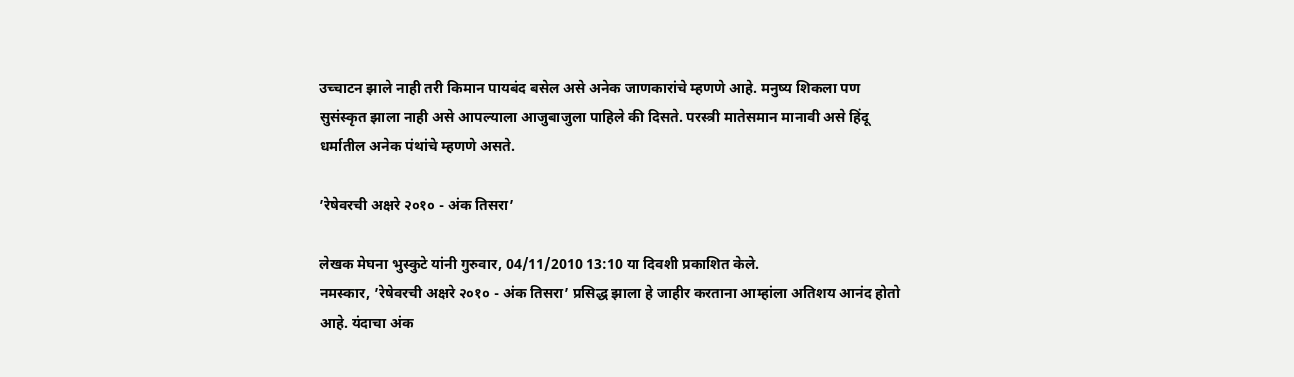उच्चाटन झाले नाही तरी किमान पायबंद बसेल असे अनेक जाणकारांचे म्हणणे आहे. मनुष्य शिकला पण सुसंस्कृत झाला नाही असे आपल्याला आजुबाजुला पाहिले की दिसते. परस्त्री मातेसमान मानावी असे हिंदू धर्मातील अनेक पंथांचे म्हणणे असते.

’रेषेवरची अक्षरे २०१० - अंक तिसरा’

लेखक मेघना भुस्कुटे यांनी गुरुवार, 04/11/2010 13:10 या दिवशी प्रकाशित केले.
नमस्कार, ’रेषेवरची अक्षरे २०१० - अंक तिसरा’ प्रसिद्ध झाला हे जाहीर करताना आम्हांला अतिशय आनंद होतो आहे. यंदाचा अंक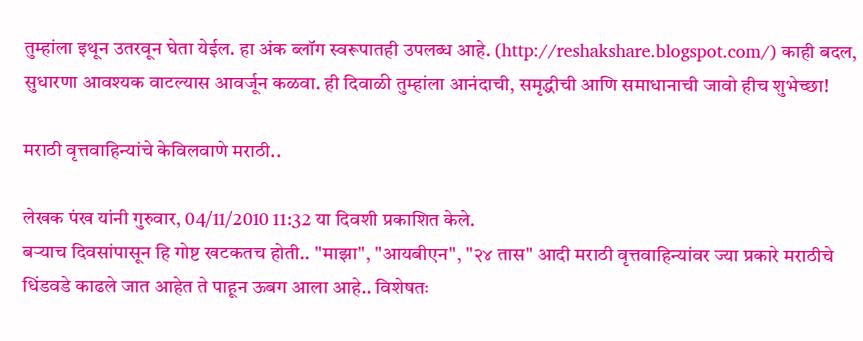तुम्हांला इथून उतरवून घेता येईल. हा अंक ब्लॉग स्वरूपातही उपलब्ध आहे. (http://reshakshare.blogspot.com/) काही बदल, सुधारणा आवश्यक वाटल्यास आवर्जून कळवा. ही दिवाळी तुम्हांला आनंदाची, समृद्धीची आणि समाधानाची जावो हीच शुभेच्छा!

मराठी वृत्तवाहिन्यांचे केविलवाणे मराठी..

लेखक पंख यांनी गुरुवार, 04/11/2010 11:32 या दिवशी प्रकाशित केले.
बर्‍याच दिवसांपासून हि गोष्ट खटकतच होती.. "माझा", "आयबीएन", "२४ तास" आदी मराठी वृत्तवाहिन्यांवर ज्या प्रकारे मराठीचे धिंडवडे काढले जात आहेत ते पाहून ऊबग आला आहे.. विशेषतः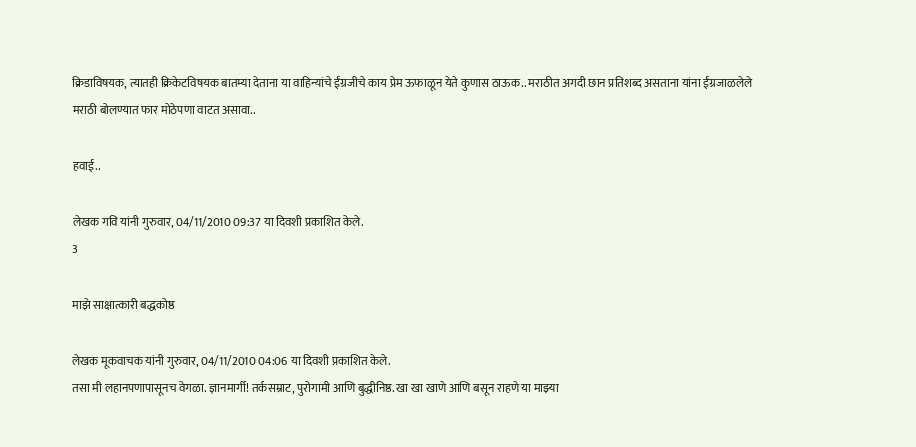क्रिडाविषयक, त्यातही क्रिकेटविषयक बातम्या देताना या वाहिन्यांचे ईंग्रजीचे काय प्रेम ऊफाळून येते कुणास ठाऊक.. मराठीत अगदी छान प्रतिशब्द असताना यांना ईंग्रजाळलेले मराठी बोलण्यात फार मोठेपणा वाटत असावा..

हवाई..

लेखक गवि यांनी गुरुवार, 04/11/2010 09:37 या दिवशी प्रकाशित केले.
3

माझे साक्षात्कारी बद्धकोष्ठ

लेखक मूकवाचक यांनी गुरुवार, 04/11/2010 04:06 या दिवशी प्रकाशित केले.
तसा मी लहानपणापासूनच वेगळा. ज्ञानमार्गी! तर्कसम्राट, पुरोगामी आणि बुद्धीनिष्ठ. खा खा खाणे आणि बसून राहणे या माझ्या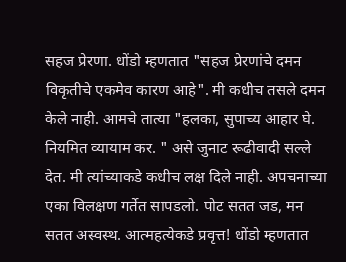सहज प्रेरणा. धोंडो म्हणतात "सहज प्रेरणांचे दमन विकृतीचे एकमेव कारण आहे". मी कधीच तसले दमन केले नाही. आमचे तात्या "हलका, सुपाच्य आहार घे. नियमित व्यायाम कर. " असे जुनाट रूढीवादी सल्ले देत. मी त्यांच्याकडे कधीच लक्ष दिले नाही. अपचनाच्या एका विलक्षण गर्तेत सापडलो. पोट सतत जड, मन सतत अस्वस्थ. आत्महत्येकडे प्रवृत्त! धोंडो म्हणतात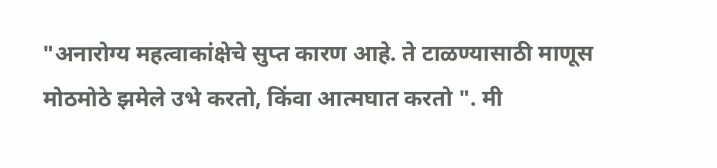"अनारोग्य महत्वाकांक्षेचे सुप्त कारण आहे. ते टाळण्यासाठी माणूस मोठमोठे झमेले उभे करतो, किंवा आत्मघात करतो ". मी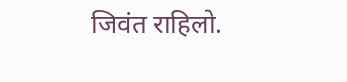जिवंत राहिलो.